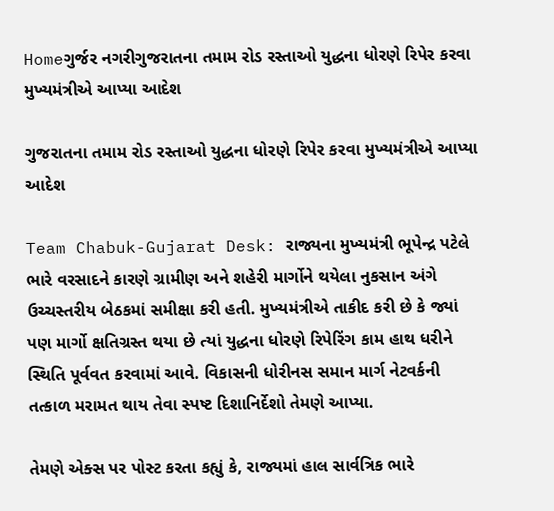Homeગુર્જર નગરીગુજરાતના તમામ રોડ રસ્તાઓ યુદ્ધના ધોરણે રિપેર કરવા મુખ્યમંત્રીએ આપ્યા આદેશ

ગુજરાતના તમામ રોડ રસ્તાઓ યુદ્ધના ધોરણે રિપેર કરવા મુખ્યમંત્રીએ આપ્યા આદેશ

Team Chabuk-Gujarat Desk: રાજ્યના મુખ્યમંત્રી ભૂપેન્દ્ર પટેલે ભારે વરસાદને કારણે ગ્રામીણ અને શહેરી માર્ગોને થયેલા નુકસાન અંગે ઉચ્ચસ્તરીય બેઠકમાં સમીક્ષા કરી હતી. મુખ્યમંત્રીએ તાકીદ કરી છે કે જ્યાં પણ માર્ગો ક્ષતિગ્રસ્ત થયા છે ત્યાં યુદ્ધના ધોરણે રિપેરિંગ કામ હાથ ધરીને સ્થિતિ પૂર્વવત કરવામાં આવે. વિકાસની ધોરીનસ સમાન માર્ગ નેટવર્કની તત્કાળ મરામત થાય તેવા સ્પષ્ટ દિશાનિર્દેશો તેમણે આપ્યા.

તેમણે એક્સ પર પોસ્ટ કરતા કહ્યું કે, રાજ્યમાં હાલ સાર્વત્રિક ભારે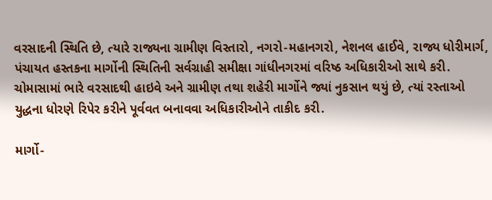વરસાદની સ્થિતિ છે, ત્યારે રાજ્યના ગ્રામીણ વિસ્તારો, નગરો-મહાનગરો, નેશનલ હાઈવે, રાજ્ય ધોરીમાર્ગ, પંચાયત હસ્તકના માર્ગોની સ્થિતિની સર્વગ્રાહી સમીક્ષા ગાંધીનગરમાં વરિષ્ઠ અધિકારીઓ સાથે કરી. ચોમાસામાં ભારે વરસાદથી હાઇવે અને ગ્રામીણ તથા શહેરી માર્ગોને જ્યાં નુકસાન થયું છે, ત્યાં રસ્તાઓ યુદ્ધના ધોરણે રિપેર કરીને પૂર્વવત બનાવવા અધિકારીઓને તાકીદ કરી.

માર્ગો-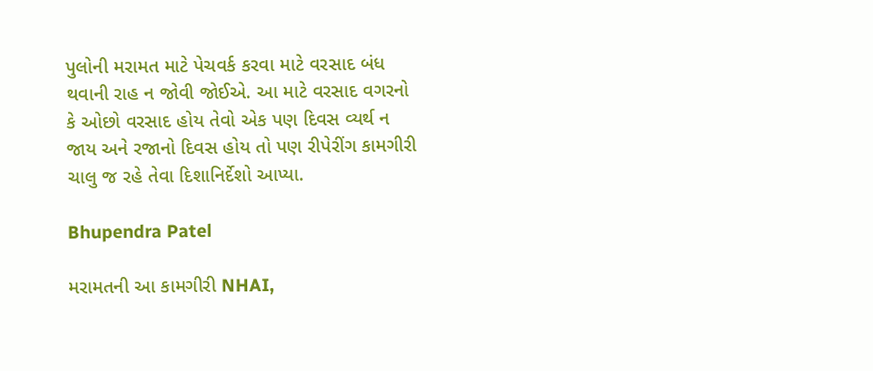પુલોની મરામત માટે પેચવર્ક કરવા માટે વરસાદ બંધ થવાની રાહ ન જોવી જોઈએ. આ માટે વરસાદ વગરનો કે ઓછો વરસાદ હોય તેવો એક પણ દિવસ વ્યર્થ ન જાય અને રજાનો દિવસ હોય તો પણ રીપેરીંગ કામગીરી ચાલુ જ રહે તેવા દિશાનિર્દેશો આપ્યા.

Bhupendra Patel

મરામતની આ કામગીરી NHAI,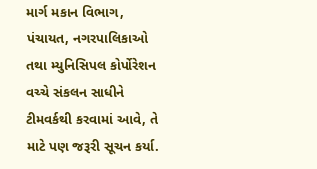માર્ગ મકાન વિભાગ, પંચાયત, નગરપાલિકાઓ તથા મ્યુનિસિપલ કોર્પોરેશન વચ્ચે સંકલન સાધીને ટીમવર્કથી કરવામાં આવે, તે માટે પણ જરૂરી સૂચન કર્યા.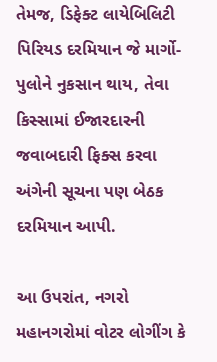તેમજ, ડિફેક્ટ લાયેબિલિટી પિરિયડ દરમિયાન જે માર્ગો-પુલોને નુકસાન થાય, તેવા કિસ્સામાં ઈજારદારની જવાબદારી ફિક્સ કરવા અંગેની સૂચના પણ બેઠક દરમિયાન આપી.

આ ઉપરાંત, નગરો મહાનગરોમાં વોટર લોગીંગ કે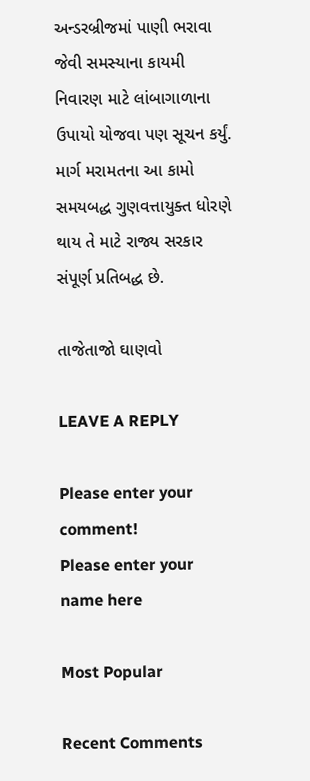અન્ડરબ્રીજમાં પાણી ભરાવા જેવી સમસ્યાના કાયમી નિવારણ માટે લાંબાગાળાના ઉપાયો યોજવા પણ સૂચન કર્યું. માર્ગ મરામતના આ કામો સમયબદ્ધ ગુણવત્તાયુક્ત ધોરણે થાય તે માટે રાજ્ય સરકાર સંપૂર્ણ પ્રતિબદ્ધ છે.

તાજેતાજો ઘાણવો

LEAVE A REPLY

Please enter your comment!
Please enter your name here

Most Popular

Recent Comments